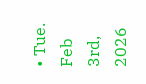• Tue. Feb 3rd, 2026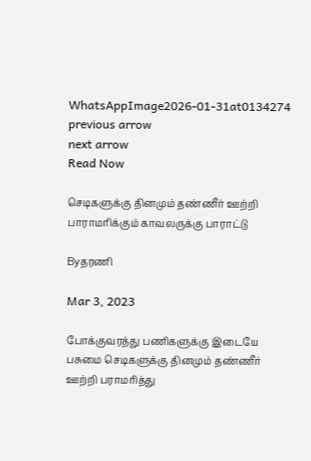WhatsAppImage2026-01-31at0134274
previous arrow
next arrow
Read Now

செடிகளுக்கு தினமும் தண்ணீர் ஊற்றி பாராமரிக்கும் காவலருக்கு பாராட்டு

Byதரணி

Mar 3, 2023

போக்குவரத்து பணிகளுக்கு இடையே பசுமை செடிகளுக்கு தினமும் தண்ணீர் ஊற்றி பராமரித்து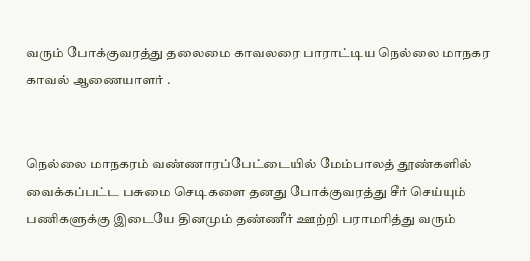வரும் போக்குவரத்து தலைமை காவலரை பாராட்டிய நெல்லை மாநகர காவல் ஆணையாளர் .


நெல்லை மாநகரம் வண்ணாரப்பேட்டையில் மேம்பாலத் தூண்களில் வைக்கப்பட்ட பசுமை செடிகளை தனது போக்குவரத்து சீர் செய்யும் பணிகளுக்கு இடையே தினமும் தண்ணீர் ஊற்றி பராமரித்து வரும்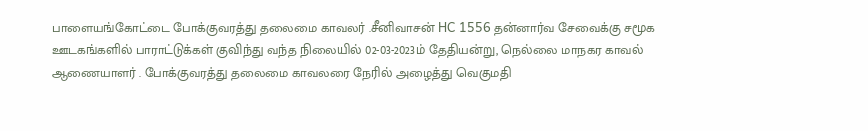பாளையங்கோட்டை போக்குவரத்து தலைமை காவலர் .சீனிவாசன் HC 1556 தன்னார்வ சேவைக்கு சமூக ஊடகங்களில் பாராட்டுக்கள் குவிந்து வந்த நிலையில் 02-03-2023ம் தேதியன்று, நெல்லை மாநகர காவல் ஆணையாளர் . போக்குவரத்து தலைமை காவலரை நேரில் அழைத்து வெகுமதி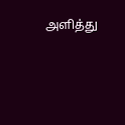அளித்து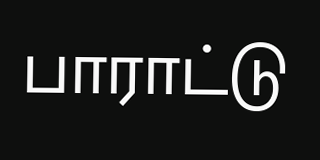பாராட்டு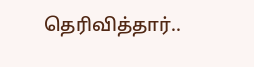தெரிவித்தார்..